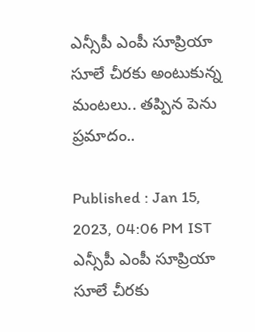ఎన్సీపీ ఎంపీ సూప్రియా సూలే చీరకు అంటుకున్న మంటలు.. తప్పిన పెను ప్రమాదం..

Published : Jan 15, 2023, 04:06 PM IST
ఎన్సీపీ ఎంపీ సూప్రియా సూలే చీరకు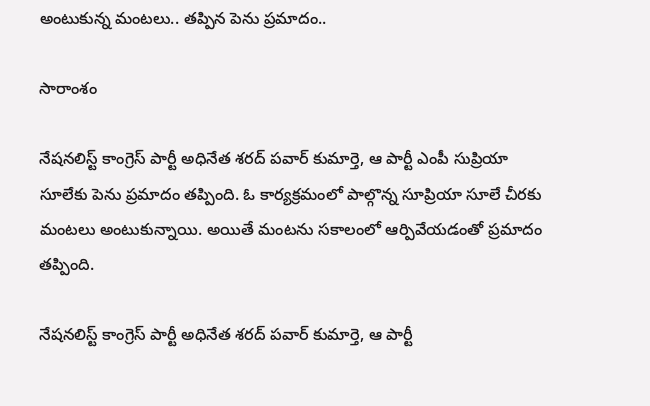అంటుకున్న మంటలు.. తప్పిన పెను ప్రమాదం..

సారాంశం

నేషనలిస్ట్ కాంగ్రెస్ పార్టీ అధినేత శరద్ పవార్ కుమార్తె, ఆ పార్టీ ఎంపీ సుప్రియా సూలే‌కు పెను ప్రమాదం తప్పింది. ఓ కార్యక్రమంలో పాల్గొన్న సూప్రియా సూలే చీరకు మంటలు అంటుకున్నాయి. అయితే మంటను సకాలంలో ఆర్పివేయడంతో ప్రమాదం తప్పింది.

నేషనలిస్ట్ కాంగ్రెస్ పార్టీ అధినేత శరద్ పవార్ కుమార్తె, ఆ పార్టీ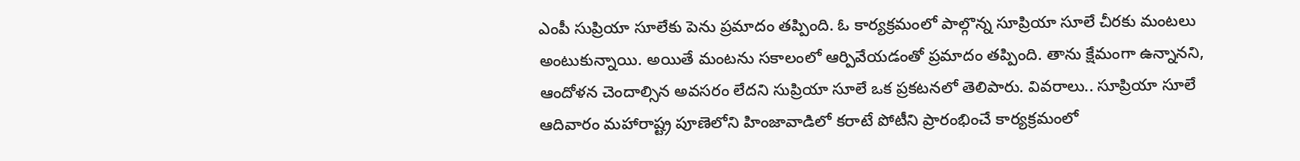ఎంపీ సుప్రియా సూలే‌కు పెను ప్రమాదం తప్పింది. ఓ కార్యక్రమంలో పాల్గొన్న సూప్రియా సూలే చీరకు మంటలు అంటుకున్నాయి. అయితే మంటను సకాలంలో ఆర్పివేయడంతో ప్రమాదం తప్పింది. తాను క్షేమంగా ఉన్నానని, ఆందోళన చెందాల్సిన అవసరం లేదని సుప్రియా సూలే ఒక ప్రకటనలో తెలిపారు. వివరాలు.. సూప్రియా సూలే ఆదివారం మహారాష్ట్ర పూణెలోని హింజావాడిలో కరాటే పోటీని ప్రారంభించే కార్యక్రమంలో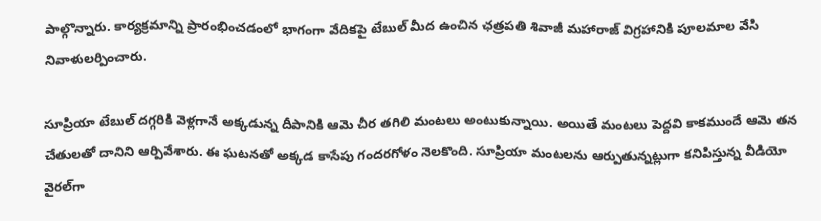పాల్గొన్నారు. కార్యక్రమాన్ని ప్రారంభించడంలో భాగంగా వేదికపై టేబుల్‌ మీద ఉంచిన ఛత్రపతి శివాజీ మహారాజ్‌ విగ్రహానికి పూలమాల వేసి నివాళులర్పించారు.

సూప్రియా టేబుల్ దగ్గరికి వెళ్లగానే అక్కడున్న దీపానికి ఆమె చీర తగిలి మంటలు అంటుకున్నాయి. అయితే మంటలు పెద్దవి కాకముందే ఆమె తన చేతులతో దానిని ఆర్పివేశారు. ఈ ఘటనతో అక్కడ కాసేపు గందరగోళం నెలకొంది. సూప్రియా మంటలను ఆర్పుతున్నట్లుగా కనిపిస్తున్న వీడియో వైరల్‌గా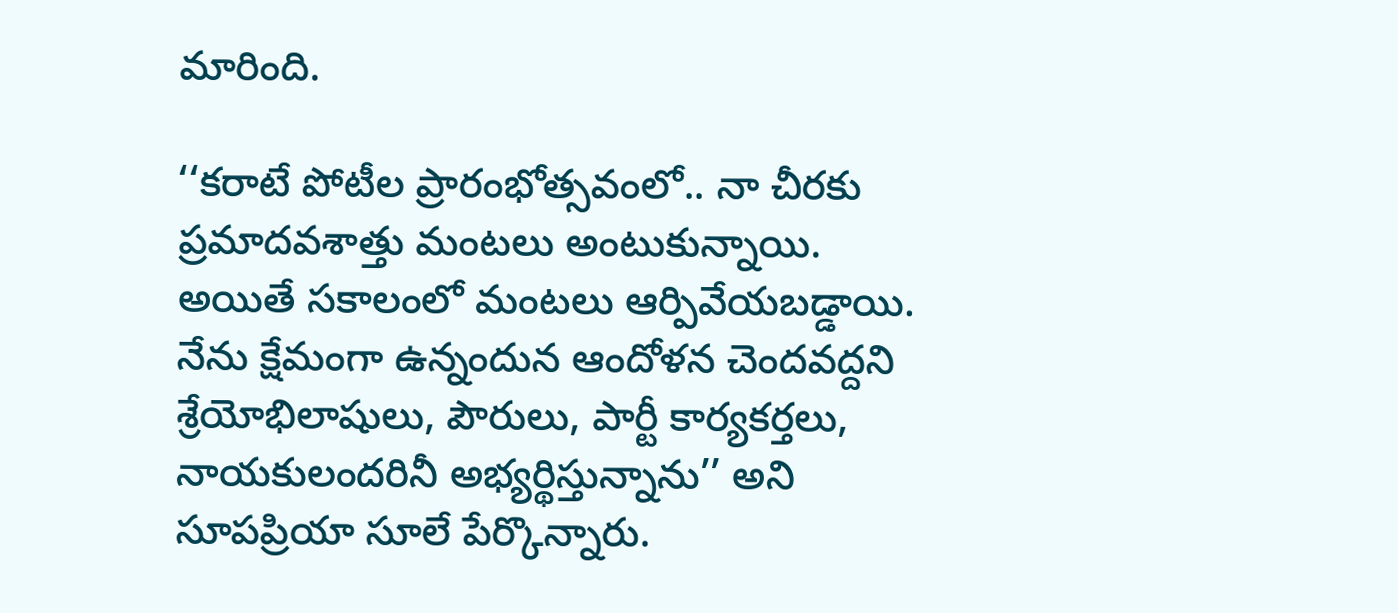మారింది.

‘‘కరాటే పోటీల ప్రారంభోత్సవంలో.. నా చీరకు ప్రమాదవశాత్తు మంటలు అంటుకున్నాయి. అయితే సకాలంలో మంటలు ఆర్పివేయబడ్డాయి. నేను క్షేమంగా ఉన్నందున ఆందోళన చెందవద్దని శ్రేయోభిలాషులు, పౌరులు, పార్టీ కార్యకర్తలు, నాయకులందరినీ అభ్యర్థిస్తున్నాను’’ అని సూపప్రియా సూలే పేర్కొన్నారు.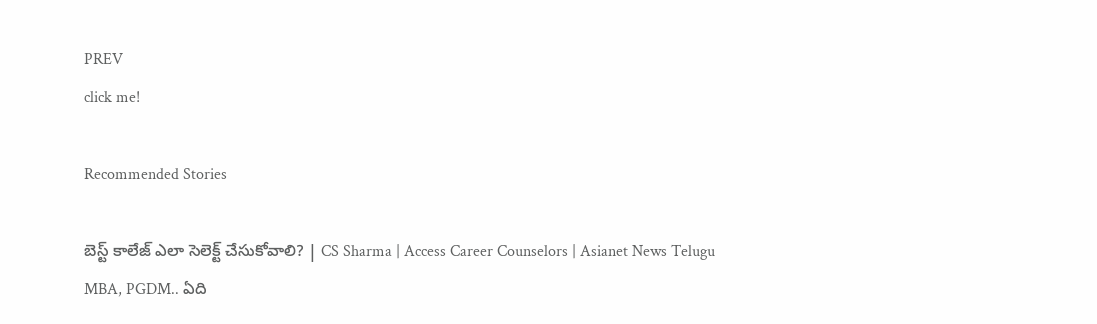PREV
click me!

Recommended Stories

బెస్ట్ కాలేజ్ ఎలా సెలెక్ట్ చేసుకోవాలి? | CS Sharma | Access Career Counselors | Asianet News Telugu
MBA, PGDM.. ఏది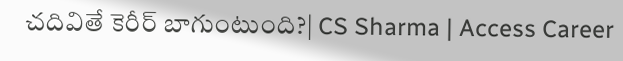చదివితే కెరీర్ బాగుంటుంది?| CS Sharma | Access Career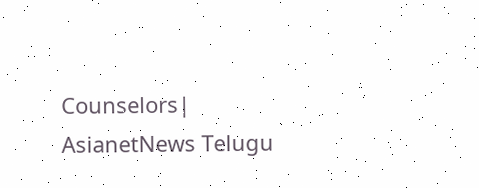Counselors| AsianetNews Telugu